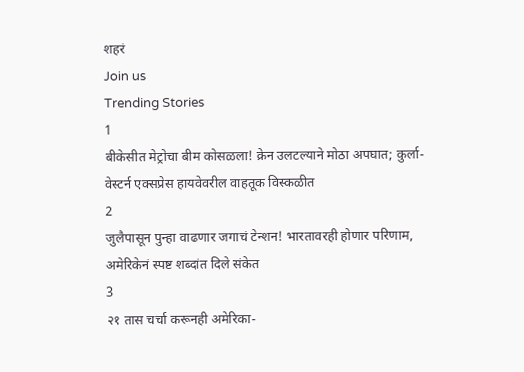शहरं
Join us
Trending Stories
1
बीकेसीत मेट्रोचा बीम कोसळला! क्रेन उलटल्याने मोठा अपघात; कुर्ला-वेस्टर्न एक्सप्रेस हायवेवरील वाहतूक विस्कळीत
2
जुलैपासून पुन्हा वाढणार जगाचं टेन्शन! भारतावरही होणार परिणाम, अमेरिकेनं स्पष्ट शब्दांत दिले संकेत
3
२१ तास चर्चा करूनही अमेरिका-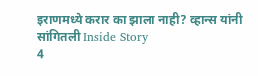इराणमध्ये करार का झाला नाही? व्हान्स यांनी सांगितली Inside Story
4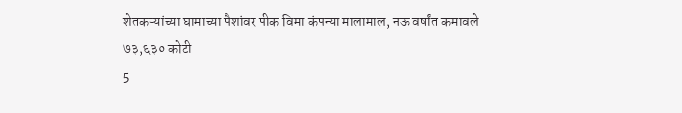शेतकऱ्यांच्या घामाच्या पैशांवर पीक विमा कंपन्या मालामाल, नऊ वर्षांत कमावले ७३,६३० कोटी
5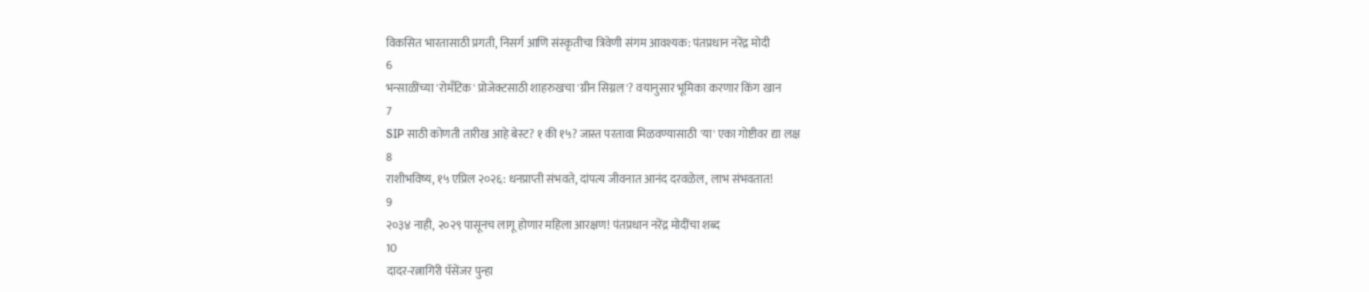विकसित भारतासाठी प्रगती, निसर्ग आणि संस्कृतीचा त्रिवेणी संगम आवश्यक: पंतप्रधान नरेंद्र मोदी
6
भन्साळींच्या 'रोमँटिक' प्रोजेक्टसाठी शाहरुखचा 'ग्रीन सिग्नल'? वयानुसार भूमिका करणार किंग खान
7
SIP साठी कोणती तारीख आहे बेस्ट? १ की १५? जास्त परतावा मिळवण्यासाठी 'या' एका गोष्टीवर द्या लक्ष
8
राशीभविष्य, १५ एप्रिल २०२६: धनप्राप्ती संभवते, दांपत्य जीवनात आनंद दरवळेल, लाभ संभवतात!
9
२०३४ नाही, २०२९ पासूनच लागू होणार महिला आरक्षण! पंतप्रधान नरेंद्र मोदींचा शब्द
10
दादर-रत्नागिरी पॅसेंजर पुन्हा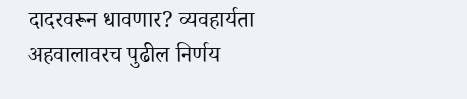दादरवरून धावणार? व्यवहार्यता अहवालावरच पुढील निर्णय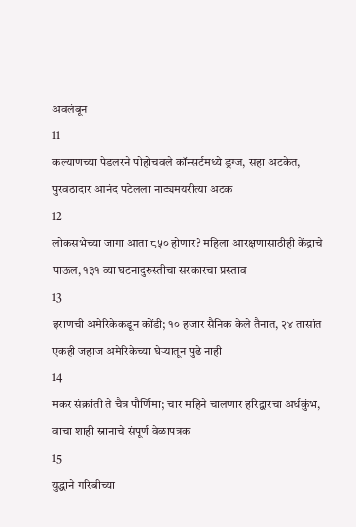अवलंबून
11
कल्याणच्या पेडलरने पोहोचवले कॉन्सर्टमध्ये ड्रग्ज, सहा अटकेत, पुरवठादार आनंद पटेलला नाट्यमयरीत्या अटक
12
लोकसभेच्या जागा आता ८५० होणार? महिला आरक्षणासाठीही केंद्राचे पाऊल, १३१ व्या घटनादुरुस्तीचा सरकारचा प्रस्ताव
13
इराणची अमेरिकेकडून कोंडी; १० हजार सैनिक केले तैनात, २४ तासांत एकही जहाज अमेरिकेच्या घेऱ्यातून पुढे नाही
14
मकर संक्रांती ते चैत्र पौर्णिमा; चार महिने चालणार हरिद्वारचा अर्धकुंभ, वाचा शाही स्नानाचे संपूर्ण वेळापत्रक
15
युद्धाने गरिबीच्या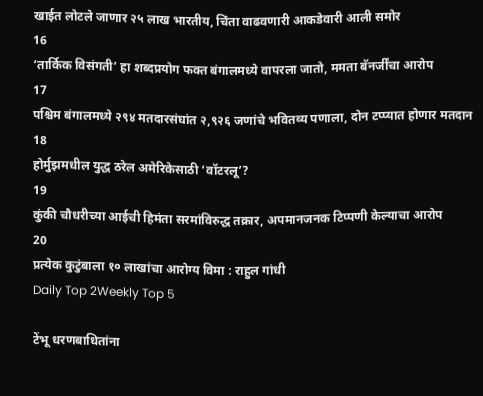खाईत लोटले जाणार २५ लाख भारतीय, चिंता वाढवणारी आकडेवारी आली समोर
16
‘तार्किक विसंगती’ हा शब्दप्रयोग फक्त बंगालमध्ये वापरला जातो, ममता बॅनर्जींचा आरोप
17
पश्चिम बंगालमध्ये २९४ मतदारसंघांत २,९२६ जणांचे भवितव्य पणाला, दोन टप्प्यात होणार मतदान
18
होर्मुझमधील युद्ध ठरेल अमेरिकेसाठी ‘वॉटरलू’?
19
कुंकी चौधरीच्या आईची हिमंता सरमांविरुद्ध तक्रार, अपमानजनक टिप्पणी केल्याचा आरोप
20
प्रत्येक कुटुंबाला १० लाखांचा आरोग्य विमा : राहुल गांधी
Daily Top 2Weekly Top 5

टेंभू धरणबाधितांना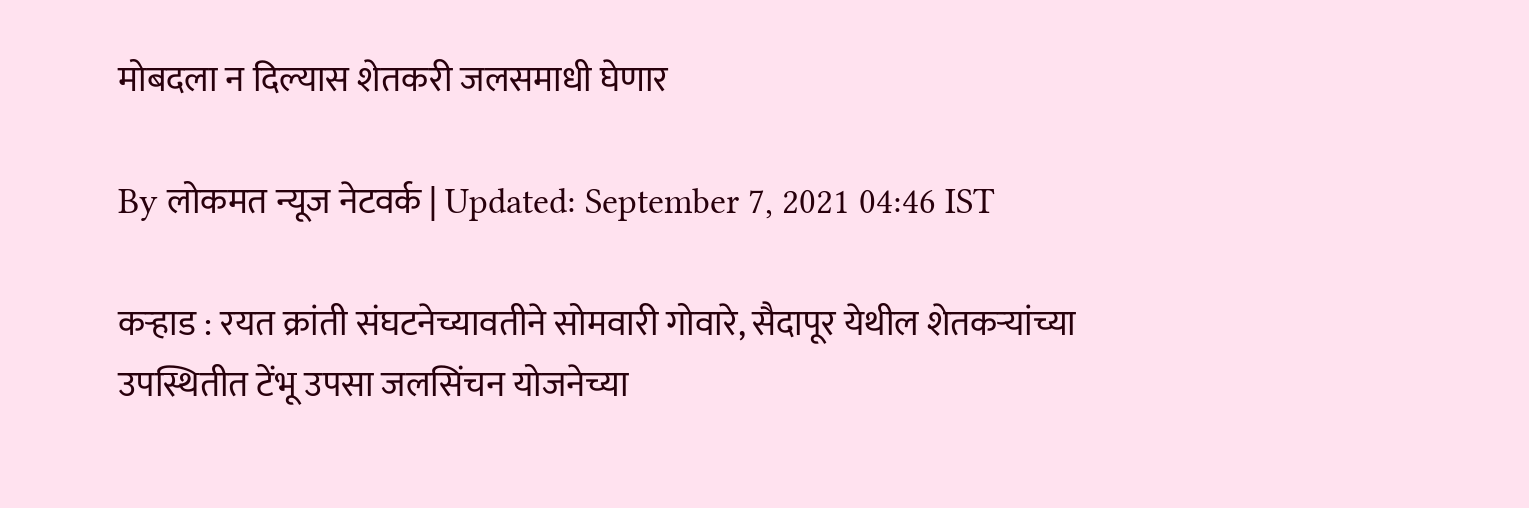मोबदला न दिल्यास शेतकरी जलसमाधी घेणार

By लोकमत न्यूज नेटवर्क | Updated: September 7, 2021 04:46 IST

कऱ्हाड : रयत क्रांती संघटनेच्यावतीने सोमवारी गोवारे, सैदापूर येथील शेतकऱ्यांच्या उपस्थितीत टेंभू उपसा जलसिंचन योजनेच्या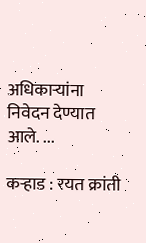अधिकाऱ्यांना निवेदन देण्यात आले. ...

कऱ्हाड : रयत क्रांती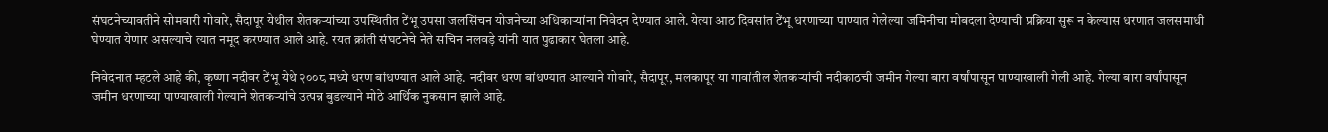संघटनेच्यावतीने सोमवारी गोवारे, सैदापूर येथील शेतकऱ्यांच्या उपस्थितीत टेंभू उपसा जलसिंचन योजनेच्या अधिकाऱ्यांना निवेदन देण्यात आले. येत्या आठ दिवसांत टेंभू धरणाच्या पाण्यात गेलेल्या जमिनीचा मोबदला देण्याची प्रक्रिया सुरू न केल्यास धरणात जलसमाधी घेण्यात येणार असल्याचे त्यात नमूद करण्यात आले आहे. रयत क्रांती संघटनेचे नेते सचिन नलवड़े यांनी यात पुढाकार घेतला आहे.

निवेदनात म्हटले आहे की, कृष्णा नदीवर टेंभू येथे २००८ मध्ये धरण बांधण्यात आले आहे. नदीवर धरण बांधण्यात आल्याने गोवारे, सैदापूर, मलकापूर या गावांतील शेतकऱ्यांची नदीकाठची जमीन गेल्या बारा वर्षांपासून पाण्याखाली गेली आहे. गेल्या बारा वर्षांपासून जमीन धरणाच्या पाण्याखाली गेल्याने शेतकऱ्यांचे उत्पन्न बुडल्याने मोठे आर्थिक नुकसान झाले आहे.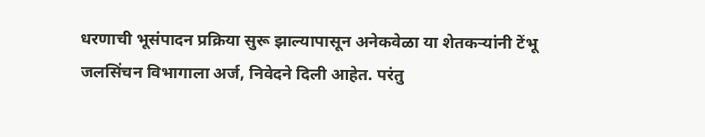धरणाची भूसंपादन प्रक्रिया सुरू झाल्यापासून अनेकवेळा या शेतकऱ्यांनी टेंभू जलसिंचन विभागाला अर्ज, निवेदने दिली आहेत. परंतु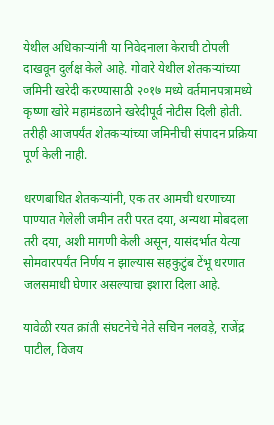येथील अधिकाऱ्यांनी या निवेदनाला केराची टोपली दाखवून दुर्लक्ष केले आहे. गोवारे येथील शेतकऱ्यांच्या जमिनी खरेदी करण्यासाठी २०१७ मध्ये वर्तमानपत्रामध्ये कृष्णा खोरे महामंडळाने खरेदीपूर्व नोटीस दिली होती. तरीही आजपर्यंत शेतकऱ्यांच्या जमिनीची संपादन प्रक्रिया पूर्ण केली नाही.

धरणबाधित शेतकऱ्यांनी, एक तर आमची धरणाच्या पाण्यात गेलेली जमीन तरी परत दया, अन्यथा मोबदला तरी दया, अशी मागणी केली असून, यासंदर्भात येत्या सोमवारपर्यंत निर्णय न झाल्यास सहकुटुंब टेंभू धरणात जलसमाधी घेणार असल्याचा इशारा दिला आहे.

यावेळी रयत क्रांती संघटनेचे नेते सचिन नलवड़े, राजेंद्र पाटील, विजय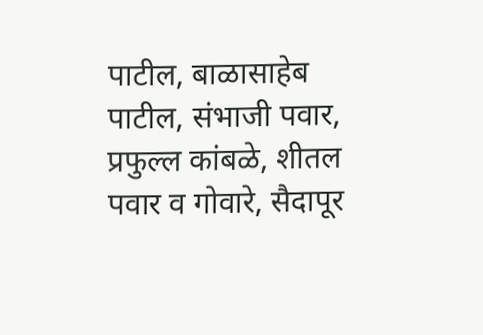पाटील, बाळासाहेब पाटील, संभाजी पवार, प्रफुल्ल कांबळे, शीतल पवार व गोवारे, सैदापूर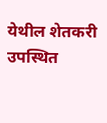येथील शेतकरी उपस्थित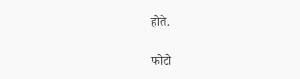होते.

फोटो